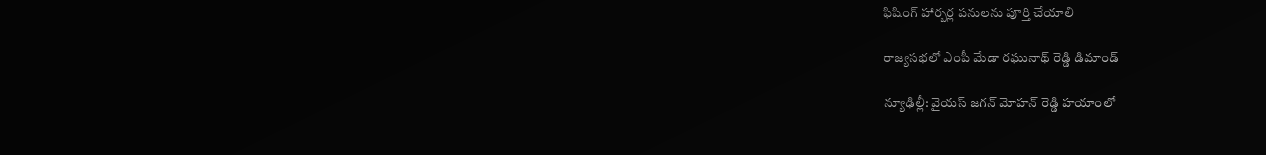ఫిషింగ్ హార్బర్ల పనులను పూర్తి చేయాలి

రాజ్య‌స‌భ‌లో ఎంపీ మేడా రఘునాథ్ రెడ్డి డిమాండ్‌

న్యూఢిల్లీ: వైయస్ జ‌గ‌న్ మోహ‌న్ రెడ్డి హయాంలో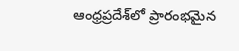ఆంధ్ర‌ప్ర‌దేశ్‌లో ప్రారంభ‌మైన‌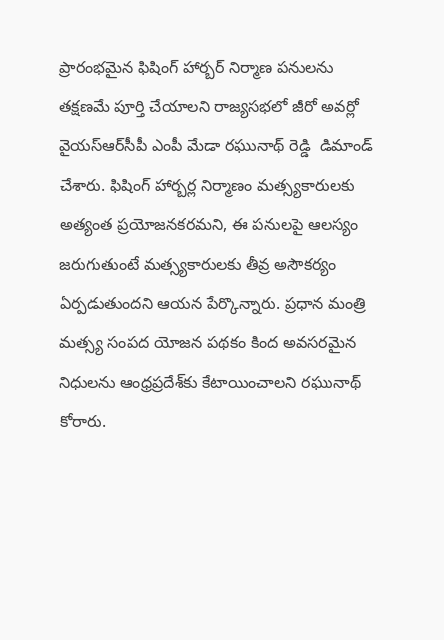ప్రారంభమైన ఫిషింగ్ హార్బర్ నిర్మాణ పనులను తక్షణమే పూర్తి చేయాలని రాజ్యసభలో జీరో అవర్లో వైయ‌స్ఆర్‌సీపీ ఎంపీ మేడా రఘునాథ్ రెడ్డి  డిమాండ్ చేశారు. ఫిషింగ్ హార్బర్ల నిర్మాణం మత్స్యకారులకు అత్యంత ప్రయోజనకరమ‌ని, ఈ పనులపై ఆలస్యం జరుగుతుంటే మత్స్యకారులకు తీవ్ర అసౌకర్యం ఏర్పడుతుందని ఆయన పేర్కొన్నారు. ప్రధాన మంత్రి మత్స్య సంపద యోజన పథకం కింద అవసరమైన నిధులను ఆంధ్రప్రదేశ్‌కు కేటాయించాల‌ని రఘునాథ్ కోరారు.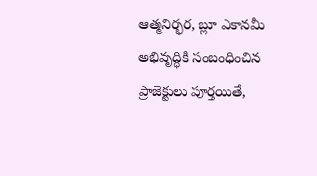ఆత్మనిర్భర, బ్లూ ఎకానమీ అభివృద్ధికి సంబంధించిన ప్రాజెక్టులు పూర్తయితే,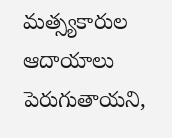మత్స్యకారుల ఆదాయాలు పెరుగుతాయ‌ని,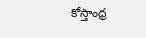కోస్తాంధ్ర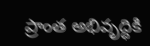ప్రాంత అభివృద్ధికి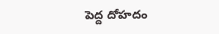పెద్ద దోహదం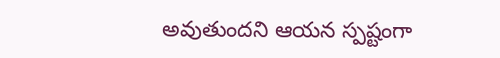అవుతుందని ఆయన స్పష్టంగా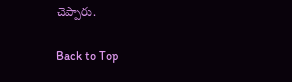చెప్పారు.

Back to Top